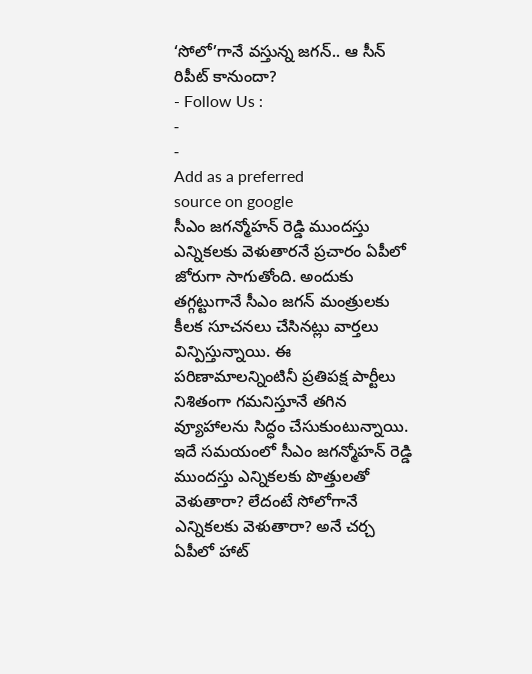‘సోలో’గానే వస్తున్న జగన్.. ఆ సీన్ రిపీట్ కానుందా?
- Follow Us :
-
-
Add as a preferred
source on google
సీఎం జగన్మోహన్ రెడ్డి ముందస్తు ఎన్నికలకు వెళుతారనే ప్రచారం ఏపీలో జోరుగా సాగుతోంది. అందుకు తగ్గట్టుగానే సీఎం జగన్ మంత్రులకు కీలక సూచనలు చేసినట్లు వార్తలు విన్పిస్తున్నాయి. ఈ పరిణామాలన్నింటినీ ప్రతిపక్ష పార్టీలు నిశితంగా గమనిస్తూనే తగిన వ్యూహాలను సిద్ధం చేసుకుంటున్నాయి. ఇదే సమయంలో సీఎం జగన్మోహన్ రెడ్డి ముందస్తు ఎన్నికలకు పొత్తులతో వెళుతారా? లేదంటే సోలోగానే ఎన్నికలకు వెళుతారా? అనే చర్చ ఏపీలో హాట్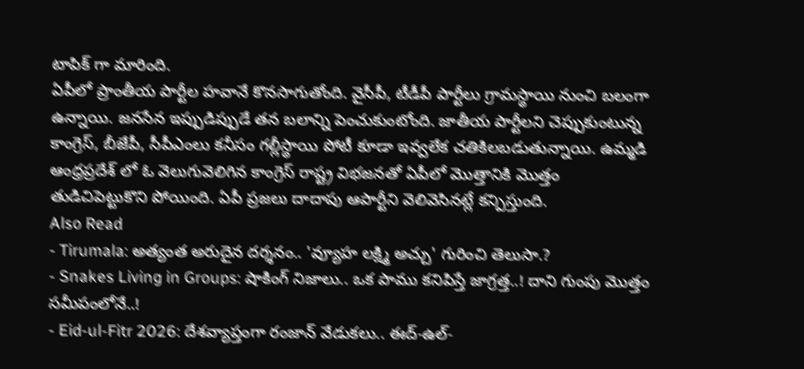టాపిక్ గా మారింది.
ఏపీలో ప్రాంతీయ పార్టీల హవానే కొనసాగుతోంది. వైసీపీ, టీడీపీ పార్టీలు గ్రామస్థాయి నుంచి బలంగా ఉన్నాయి. జనసేన ఇప్పుడిప్పుడే తన బలాన్ని పెంచుకుంటోంది. జాతీయ పార్టీలని చెప్పుకుంటున్న కాంగ్రెస్, బీజేపీ, సీపీఎంలు కనీసం గల్లీస్థాయి పోటీ కూడా ఇవ్వలేక చతికిలబడుతున్నాయి. ఉమ్మడి ఆంధ్రప్రదేశ్ లో ఓ వెలుగువెలిగిన కాంగ్రెస్ రాష్ట్ర విభజనతో ఏపీలో మొత్తానికి మొత్తం తుడిచిపెట్టుకొని పోయింది. ఏపీ ప్రజలు దాదాపు ఆపార్టీని వెలివెసినట్లే కన్పిస్తుంది.
Also Read
- Tirumala: అత్యంత అరుదైన దర్శనం.. 'వ్యూహ లక్ష్మి అచ్చు' గురించి తెలుసా.?
- Snakes Living in Groups: షాకింగ్ నిజాలు.. ఒక పాము కనిపిస్తే జాగ్రత్త..! దాని గుంపు మొత్తం సమీపంలోనే..!
- Eid-ul-Fitr 2026: దేశవ్యాప్తంగా రంజాన్ వేడుకలు.. ఈద్-ఉల్-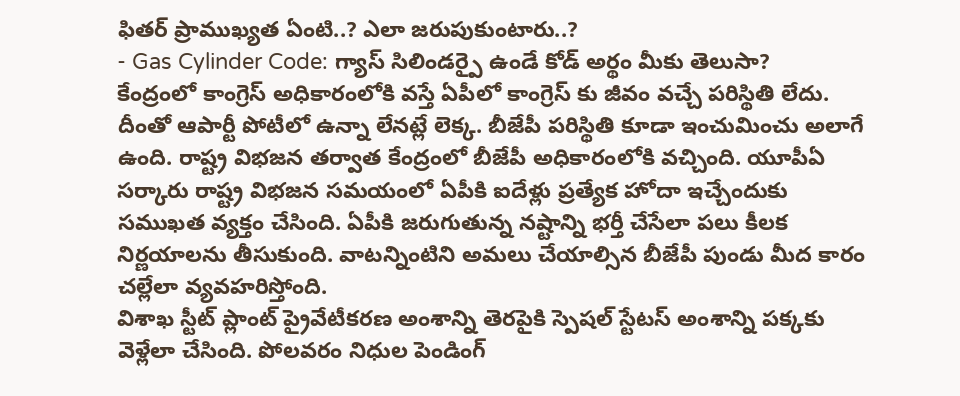ఫితర్ ప్రాముఖ్యత ఏంటి..? ఎలా జరుపుకుంటారు..?
- Gas Cylinder Code: గ్యాస్ సిలిండర్పై ఉండే కోడ్ అర్థం మీకు తెలుసా?
కేంద్రంలో కాంగ్రెస్ అధికారంలోకి వస్తే ఏపీలో కాంగ్రెస్ కు జీవం వచ్చే పరిస్థితి లేదు. దీంతో ఆపార్టీ పోటీలో ఉన్నా లేనట్లే లెక్క. బీజేపీ పరిస్థితి కూడా ఇంచుమించు అలాగే ఉంది. రాష్ట్ర విభజన తర్వాత కేంద్రంలో బీజేపీ అధికారంలోకి వచ్చింది. యూపీఏ సర్కారు రాష్ట్ర విభజన సమయంలో ఏపీకి ఐదేళ్లు ప్రత్యేక హోదా ఇచ్చేందుకు సముఖత వ్యక్తం చేసింది. ఏపీకి జరుగుతున్న నష్టాన్ని భర్తీ చేసేలా పలు కీలక నిర్ణయాలను తీసుకుంది. వాటన్నింటిని అమలు చేయాల్సిన బీజేపీ పుండు మీద కారం చల్లేలా వ్యవహరిస్తోంది.
విశాఖ స్టీట్ ప్లాంట్ ప్రైవేటీకరణ అంశాన్ని తెరపైకి స్పెషల్ స్టేటస్ అంశాన్ని పక్కకు వెళ్లేలా చేసింది. పోలవరం నిధుల పెండింగ్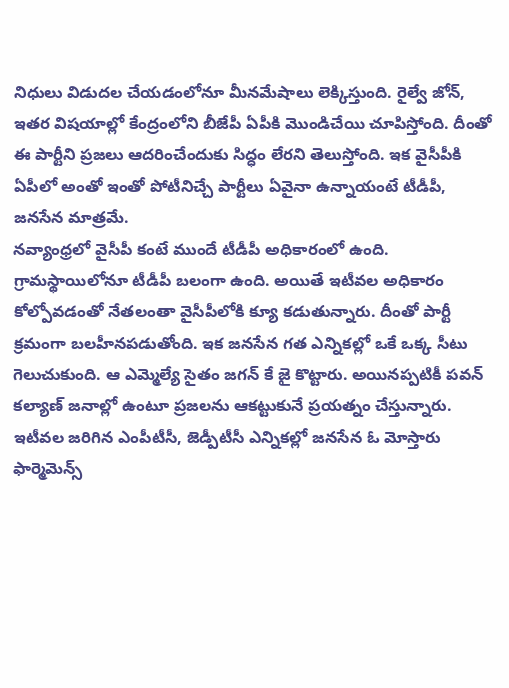నిధులు విడుదల చేయడంలోనూ మీనమేషాలు లెక్కిస్తుంది. రైల్వే జోన్, ఇతర విషయాల్లో కేంద్రంలోని బీజేపీ ఏపీకి మొండిచేయి చూపిస్తోంది. దీంతో ఈ పార్టీని ప్రజలు ఆదరించేందుకు సిద్ధం లేరని తెలుస్తోంది. ఇక వైసీపీకి ఏపీలో అంతో ఇంతో పోటీనిచ్చే పార్టీలు ఏవైనా ఉన్నాయంటే టీడీపీ, జనసేన మాత్రమే.
నవ్యాంధ్రలో వైసీపీ కంటే ముందే టీడీపీ అధికారంలో ఉంది. గ్రామస్థాయిలోనూ టీడీపీ బలంగా ఉంది. అయితే ఇటీవల అధికారం కోల్పోవడంతో నేతలంతా వైసీపీలోకి క్యూ కడుతున్నారు. దీంతో పార్టీ క్రమంగా బలహీనపడుతోంది. ఇక జనసేన గత ఎన్నికల్లో ఒకే ఒక్క సీటు గెలుచుకుంది. ఆ ఎమ్మెల్యే సైతం జగన్ కే జై కొట్టారు. అయినప్పటికీ పవన్ కల్యాణ్ జనాల్లో ఉంటూ ప్రజలను ఆకట్టుకునే ప్రయత్నం చేస్తున్నారు. ఇటీవల జరిగిన ఎంపీటీసీ, జెడ్పీటీసీ ఎన్నికల్లో జనసేన ఓ మోస్తారు ఫార్మెమెన్స్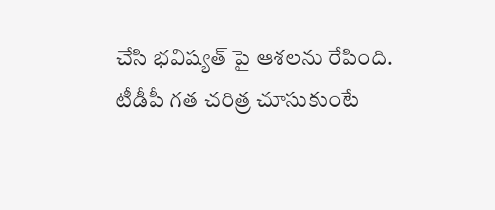చేసి భవిష్యత్ పై ఆశలను రేపింది.
టీడీపీ గత చరిత్ర చూసుకుంటే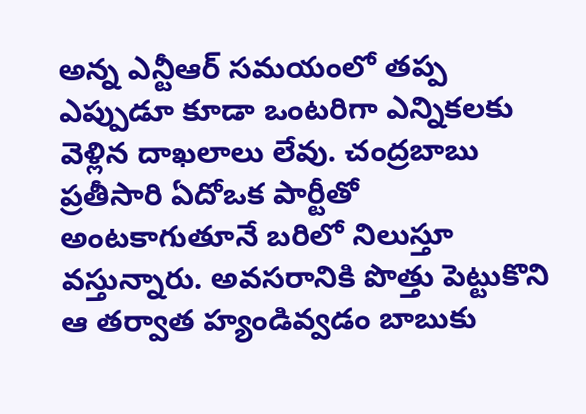అన్న ఎన్టీఆర్ సమయంలో తప్ప ఎప్పుడూ కూడా ఒంటరిగా ఎన్నికలకు వెళ్లిన దాఖలాలు లేవు. చంద్రబాబు ప్రతీసారి ఏదోఒక పార్టీతో అంటకాగుతూనే బరిలో నిలుస్తూ వస్తున్నారు. అవసరానికి పొత్తు పెట్టుకొని ఆ తర్వాత హ్యండివ్వడం బాబుకు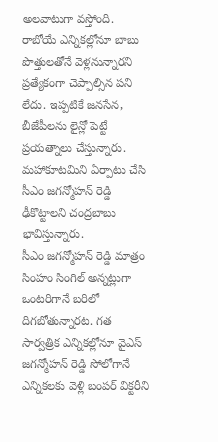అలవాటుగా వస్తోంది. రాబోయే ఎన్నికల్లోనూ బాబు పొత్తులతోనే వెళ్లనున్నారని ప్రత్యేకంగా చెప్పాల్సిన పని లేదు. ఇప్పటికే జనసేన, బీజేపీలను లైన్లో పెట్టే ప్రయత్నాలు చేస్తున్నారు. మహాకూటమిని ఏర్పాటు చేసి సీఎం జగన్మోహన్ రెడ్డి ఢీకొట్టాలని చంద్రబాబు భావిస్తున్నారు.
సీఎం జగన్మోహన్ రెడ్డి మాత్రం సింహం సింగిల్ అన్నట్లుగా ఒంటరిగానే బరిలో దిగబోతున్నారట. గత సార్వత్రిక ఎన్నికల్లోనూ వైఎస్ జగన్మోహన్ రెడ్డి సోలోగానే ఎన్నికలకు వెళ్లి బంపర్ విక్టరీని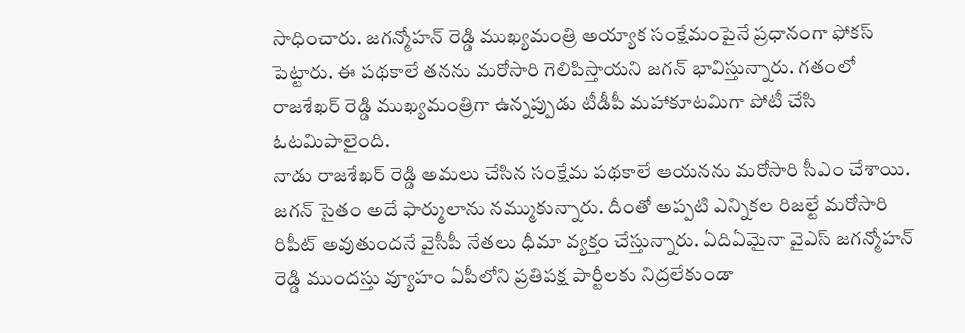సాధించారు. జగన్మోహన్ రెడ్డి ముఖ్యమంత్రి అయ్యాక సంక్షేమంపైనే ప్రధానంగా ఫోకస్ పెట్టారు. ఈ పథకాలే తనను మరోసారి గెలిపిస్తాయని జగన్ భావిస్తున్నారు. గతంలో రాజశేఖర్ రెడ్డి ముఖ్యమంత్రిగా ఉన్నప్పుడు టీడీపీ మహాకూటమిగా పోటీ చేసి ఓటమిపాలైంది.
నాడు రాజశేఖర్ రెడ్డి అమలు చేసిన సంక్షేమ పథకాలే ఆయనను మరోసారి సీఎం చేశాయి. జగన్ సైతం అదే ఫార్ములాను నమ్ముకున్నారు. దీంతో అప్పటి ఎన్నికల రిజల్టే మరోసారి రిపీట్ అవుతుందనే వైసీపీ నేతలు ధీమా వ్యక్తం చేస్తున్నారు. ఏదిఏమైనా వైఎస్ జగన్మోహన్ రెడ్డి ముందస్తు వ్యూహం ఏపీలోని ప్రతిపక్ష పార్టీలకు నిద్రలేకుండా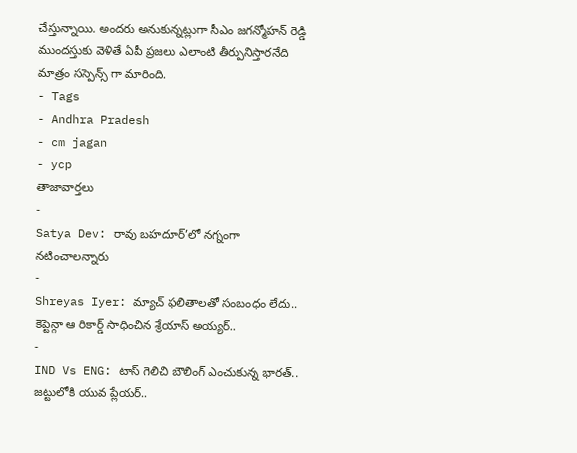చేస్తున్నాయి. అందరు అనుకున్నట్లుగా సీఎం జగన్మోహన్ రెడ్డి ముందస్తుకు వెళితే ఏపీ ప్రజలు ఎలాంటి తీర్పునిస్తారనేది మాత్రం సస్పెన్స్ గా మారింది.
- Tags
- Andhra Pradesh
- cm jagan
- ycp
తాజావార్తలు
-
Satya Dev: రావు బహదూర్’లో నగ్నంగా నటించాలన్నారు
-
Shreyas Iyer: మ్యాచ్ ఫలితాలతో సంబంధం లేదు.. కెప్టెన్గా ఆ రికార్డ్ సాధించిన శ్రేయాస్ అయ్యర్..
-
IND Vs ENG: టాస్ గెలిచి బౌలింగ్ ఎంచుకున్న భారత్.. జట్టులోకి యువ ప్లేయర్..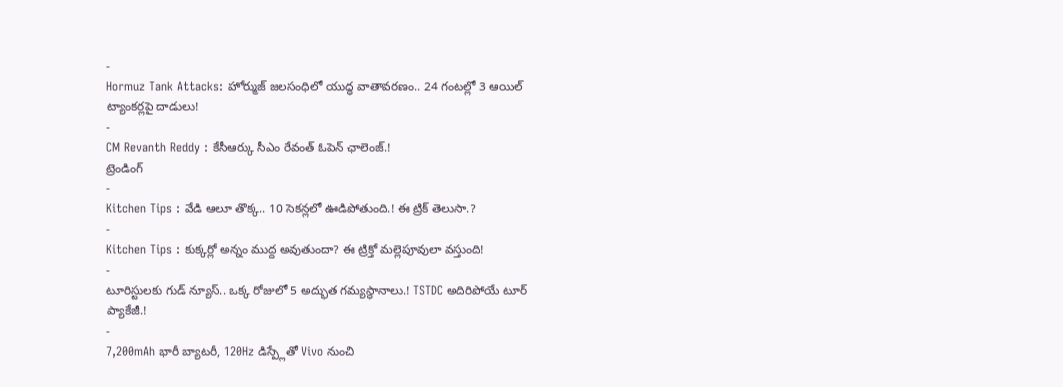-
Hormuz Tank Attacks: హోర్ముజ్ జలసంధిలో యుద్ధ వాతావరణం.. 24 గంటల్లో 3 ఆయిల్ ట్యాంకర్లపై దాడులు!
-
CM Revanth Reddy : కేసీఆర్కు సీఎం రేవంత్ ఓపెన్ ఛాలెంజ్.!
ట్రెండింగ్
-
Kitchen Tips : వేడి ఆలూ తొక్క.. 10 సెకన్లలో ఊడిపోతుంది.! ఈ ట్రిక్ తెలుసా.?
-
Kitchen Tips : కుక్కర్లో అన్నం ముద్ద అవుతుందా? ఈ ట్రిక్తో మల్లెపూవులా వస్తుంది!
-
టూరిస్టులకు గుడ్ న్యూస్.. ఒక్క రోజులో 5 అద్భుత గమ్యస్థానాలు.! TSTDC అదిరిపోయే టూర్ ప్యాకేజీ.!
-
7,200mAh భారీ బ్యాటరీ, 120Hz డిస్ప్లేతో Vivo నుంచి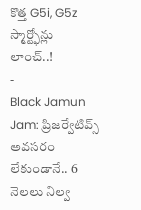కొత్త G5i, G5z స్మార్ట్ఫోన్లు లాంచ్..!
-
Black Jamun Jam: ప్రిజర్వేటివ్స్ అవసరం లేకుండానే.. 6 నెలలు నిల్వ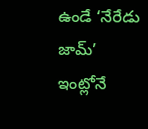ఉండే ‘నేరేడు జామ్’ ఇంట్లోనే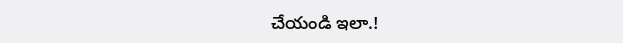చేయండి ఇలా.!